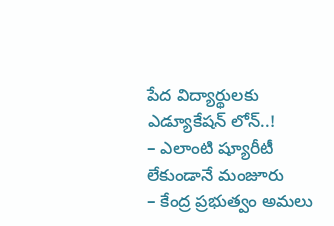పేద విద్యార్థులకు ఎడ్యూకేషన్ లోన్..!
– ఎలాంటి ష్యూరీటీ లేకుండానే మంజూరు
– కేంద్ర ప్రభుత్వం అమలు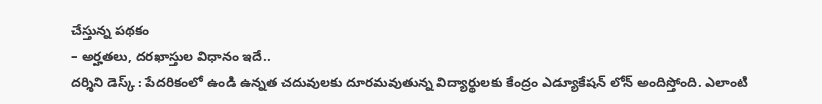చేస్తున్న పథకం
– అర్హతలు, దరఖాస్తుల విధానం ఇదే..
దర్శిని డెస్క్ : పేదరికంలో ఉండి ఉన్నత చదువులకు దూరమవుతున్న విద్యార్థులకు కేంద్రం ఎడ్యూకేషన్ లోన్ అందిస్తోంది. ఎలాంటి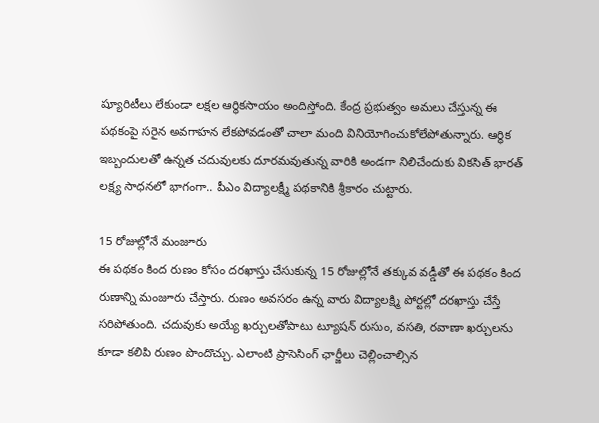ష్యూరిటీలు లేకుండా లక్షల ఆర్థికసాయం అందిస్తోంది. కేంద్ర ప్రభుత్వం అమలు చేస్తున్న ఈ పథకంపై సరైన అవగాహన లేకపోవడంతో చాలా మంది వినియోగించుకోలేపోతున్నారు. ఆర్థిక ఇబ్బందులతో ఉన్నత చదువులకు దూరమవుతున్న వారికి అండగా నిలిచేందుకు వికసిత్ భారత్ లక్ష్య సాధనలో భాగంగా.. పీఎం విద్యాలక్ష్మీ పథకానికి శ్రీకారం చుట్టారు.

15 రోజుల్లోనే మంజూరు
ఈ పథకం కింద రుణం కోసం దరఖాస్తు చేసుకున్న 15 రోజుల్లోనే తక్కువ వడ్డీతో ఈ పథకం కింద రుణాన్ని మంజూరు చేస్తారు. రుణం అవసరం ఉన్న వారు విద్యాలక్ష్మి పోర్టల్లో దరఖాస్తు చేస్తే సరిపోతుంది. చదువుకు అయ్యే ఖర్చులతోపాటు ట్యూషన్ రుసుం, వసతి, రవాణా ఖర్చులను కూడా కలిపి రుణం పొందొచ్చు. ఎలాంటి ప్రాసెసింగ్ ఛార్జీలు చెల్లించాల్సిన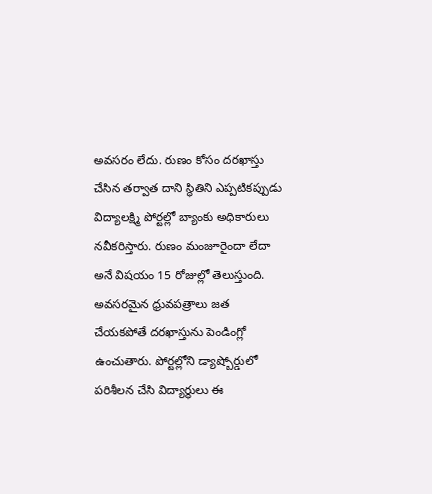అవసరం లేదు. రుణం కోసం దరఖాస్తు చేసిన తర్వాత దాని స్థితిని ఎప్పటికప్పుడు విద్యాలక్ష్మి పోర్టల్లో బ్యాంకు అధికారులు నవీకరిస్తారు. రుణం మంజూరైందా లేదా అనే విషయం 15 రోజుల్లో తెలుస్తుంది. అవసరమైన ధ్రువపత్రాలు జత చేయకపోతే దరఖాస్తును పెండింగ్లో ఉంచుతారు. పోర్టల్లోని డ్యాష్బోర్డులో పరిశీలన చేసి విద్యార్థులు ఈ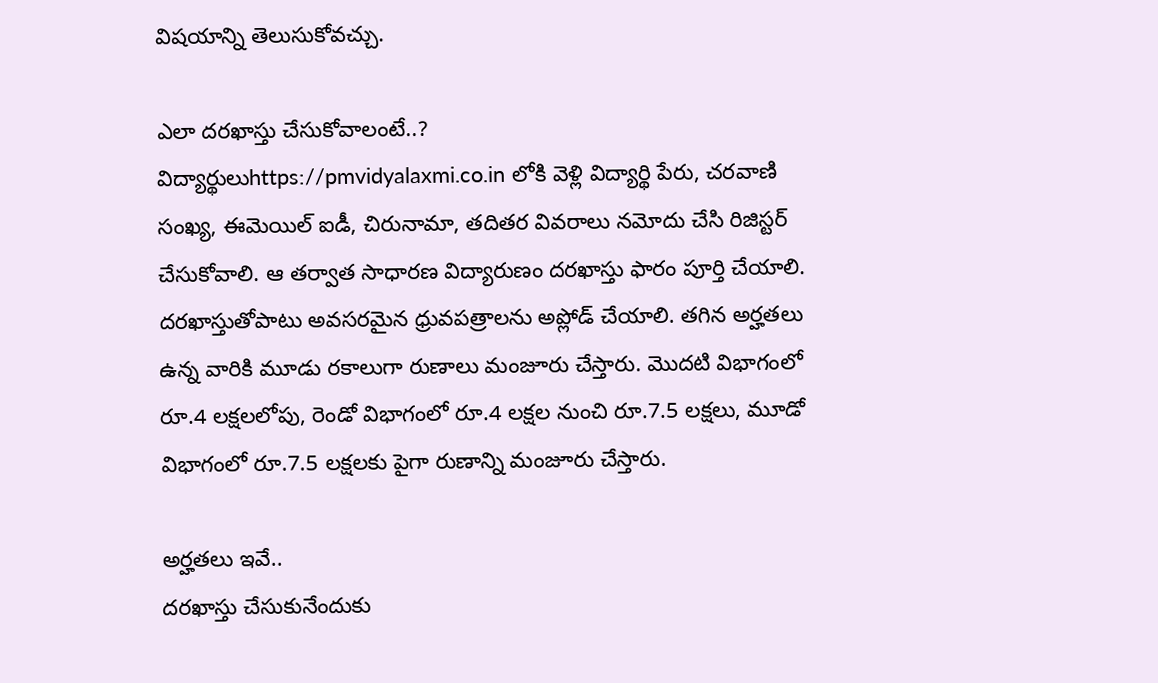విషయాన్ని తెలుసుకోవచ్చు.

ఎలా దరఖాస్తు చేసుకోవాలంటే..?
విద్యార్థులుhttps://pmvidyalaxmi.co.in లోకి వెళ్లి విద్యార్థి పేరు, చరవాణి సంఖ్య, ఈమెయిల్ ఐడీ, చిరునామా, తదితర వివరాలు నమోదు చేసి రిజిస్టర్ చేసుకోవాలి. ఆ తర్వాత సాధారణ విద్యారుణం దరఖాస్తు ఫారం పూర్తి చేయాలి. దరఖాస్తుతోపాటు అవసరమైన ధ్రువపత్రాలను అప్లోడ్ చేయాలి. తగిన అర్హతలు ఉన్న వారికి మూడు రకాలుగా రుణాలు మంజూరు చేస్తారు. మొదటి విభాగంలో రూ.4 లక్షలలోపు, రెండో విభాగంలో రూ.4 లక్షల నుంచి రూ.7.5 లక్షలు, మూడో విభాగంలో రూ.7.5 లక్షలకు పైగా రుణాన్ని మంజూరు చేస్తారు.

అర్హతలు ఇవే..
దరఖాస్తు చేసుకునేందుకు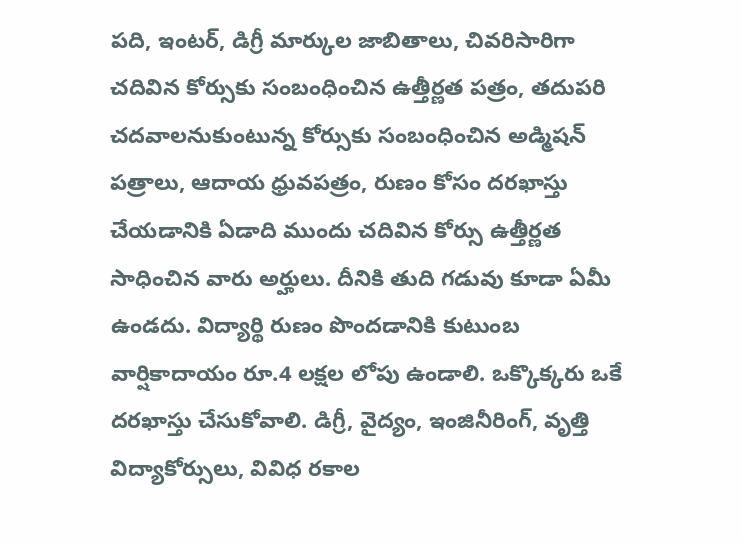పది, ఇంటర్, డిగ్రీ మార్కుల జాబితాలు, చివరిసారిగా చదివిన కోర్సుకు సంబంధించిన ఉత్తీర్ణత పత్రం, తదుపరి చదవాలనుకుంటున్న కోర్సుకు సంబంధించిన అడ్మిషన్ పత్రాలు, ఆదాయ ధ్రువపత్రం, రుణం కోసం దరఖాస్తు చేయడానికి ఏడాది ముందు చదివిన కోర్సు ఉత్తీర్ణత సాధించిన వారు అర్హులు. దీనికి తుది గడువు కూడా ఏమీ ఉండదు. విద్యార్థి రుణం పొందడానికి కుటుంబ వార్షికాదాయం రూ.4 లక్షల లోపు ఉండాలి. ఒక్కొక్కరు ఒకే దరఖాస్తు చేసుకోవాలి. డిగ్రీ, వైద్యం, ఇంజినీరింగ్, వృత్తి విద్యాకోర్సులు, వివిధ రకాల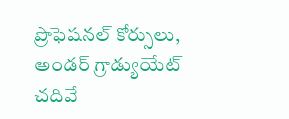ప్రొఫెషనల్ కోర్సులు, అండర్ గ్రాడ్యుయేట్ చదివే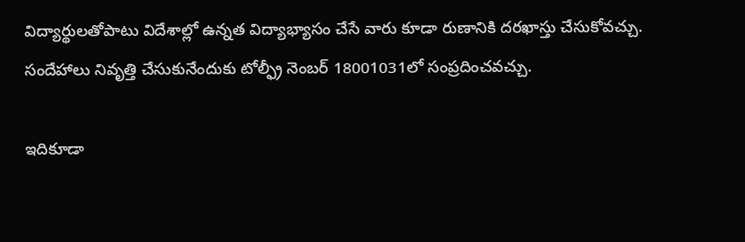విద్యార్థులతోపాటు విదేశాల్లో ఉన్నత విద్యాభ్యాసం చేసే వారు కూడా రుణానికి దరఖాస్తు చేసుకోవచ్చు. సందేహాలు నివృత్తి చేసుకునేందుకు టోల్ఫ్రీ నెంబర్ 18001031లో సంప్రదించవచ్చు.

ఇదికూడా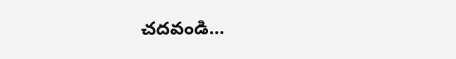చదవండి…